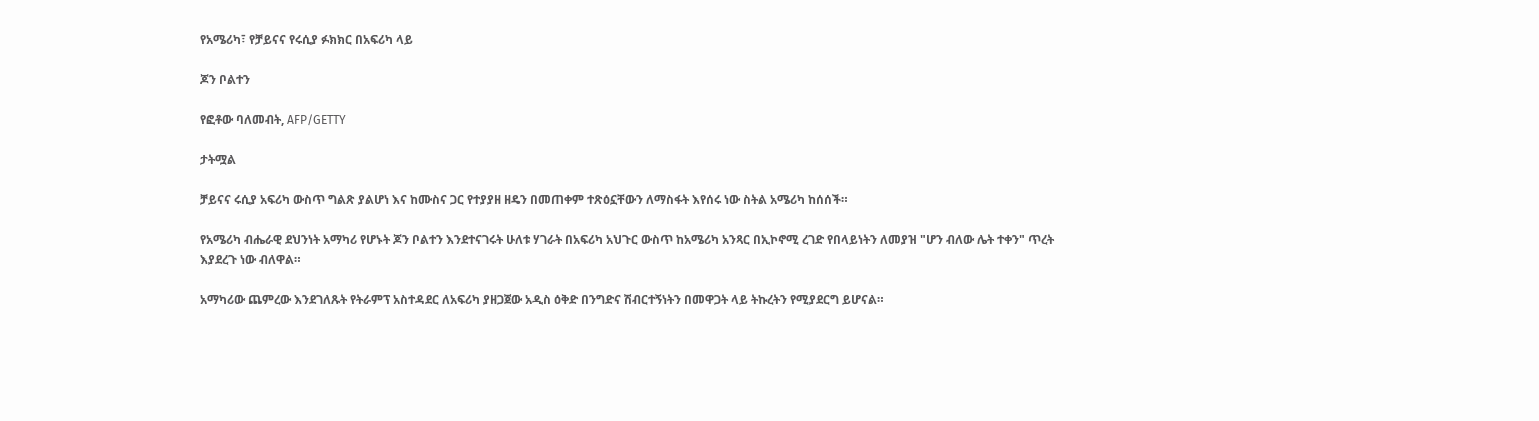የአሜሪካ፣ የቻይናና የሩሲያ ፉክክር በአፍሪካ ላይ

ጆን ቦልተን

የፎቶው ባለመብት, AFP/GETTY

ታትሟል

ቻይናና ሩሲያ አፍሪካ ውስጥ ግልጽ ያልሆነ እና ከሙስና ጋር የተያያዘ ዘዴን በመጠቀም ተጽዕኗቸውን ለማስፋት እየሰሩ ነው ስትል አሜሪካ ከሰሰች።

የአሜሪካ ብሔራዊ ደህንነት አማካሪ የሆኑት ጆን ቦልተን እንደተናገሩት ሁለቱ ሃገራት በአፍሪካ አህጉር ውስጥ ከአሜሪካ አንጻር በኢኮኖሚ ረገድ የበላይነትን ለመያዝ "ሆን ብለው ሌት ተቀን" ጥረት እያደረጉ ነው ብለዋል።

አማካሪው ጨምረው እንደገለጹት የትራምፕ አስተዳደር ለአፍሪካ ያዘጋጀው አዲስ ዕቅድ በንግድና ሽብርተኝነትን በመዋጋት ላይ ትኩረትን የሚያደርግ ይሆናል።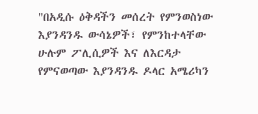"በአዲሱ ዕቅዳችን መሰረት የምንወስነው እያንዳንዱ ውሳኔዎች፣ የምንከተላቸው ሁሉም ፖሊሲዎች እና ለእርዳታ የምናወጣው እያንዳንዱ ዶላር አሜሪካን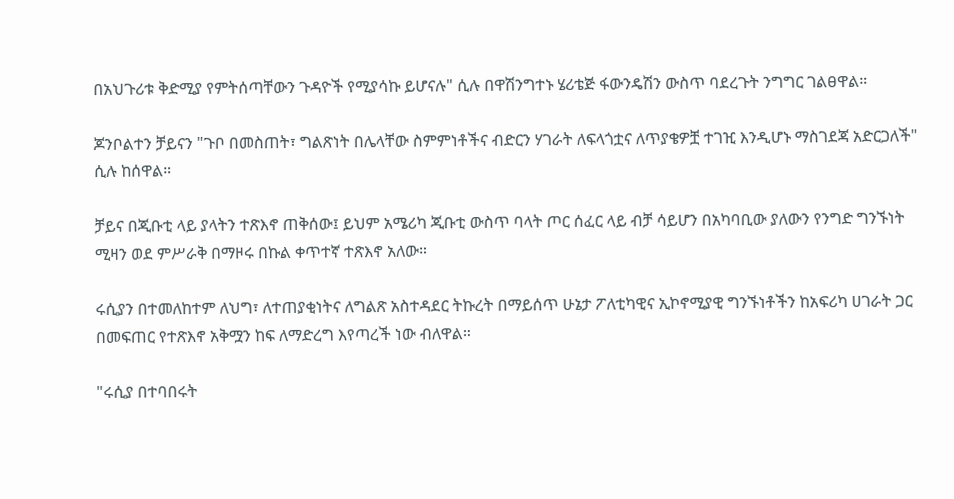በአህጉሪቱ ቅድሚያ የምትሰጣቸውን ጉዳዮች የሚያሳኩ ይሆናሉ" ሲሉ በዋሽንግተኑ ሄሪቴጅ ፋውንዴሽን ውስጥ ባደረጉት ንግግር ገልፀዋል።

ጆንቦልተን ቻይናን "ጉቦ በመስጠት፣ ግልጽነት በሌላቸው ስምምነቶችና ብድርን ሃገራት ለፍላጎቷና ለጥያቄዎቿ ተገዢ እንዲሆኑ ማስገደጃ አድርጋለች" ሲሉ ከሰዋል።

ቻይና በጂቡቲ ላይ ያላትን ተጽእኖ ጠቅሰው፤ ይህም አሜሪካ ጂቡቲ ውስጥ ባላት ጦር ሰፈር ላይ ብቻ ሳይሆን በአካባቢው ያለውን የንግድ ግንኙነት ሚዛን ወደ ምሥራቅ በማዞሩ በኩል ቀጥተኛ ተጽእኖ አለው።

ሩሲያን በተመለከተም ለህግ፣ ለተጠያቂነትና ለግልጽ አስተዳደር ትኩረት በማይሰጥ ሁኔታ ፖለቲካዊና ኢኮኖሚያዊ ግንኙነቶችን ከአፍሪካ ሀገራት ጋር በመፍጠር የተጽእኖ አቅሟን ከፍ ለማድረግ እየጣረች ነው ብለዋል።

"ሩሲያ በተባበሩት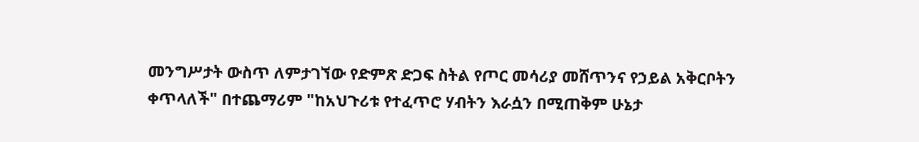መንግሥታት ውስጥ ለምታገኘው የድምጽ ድጋፍ ስትል የጦር መሳሪያ መሸጥንና የኃይል አቅርቦትን ቀጥላለች" በተጨማሪም "ከአህጉሪቱ የተፈጥሮ ሃብትን እራሷን በሚጠቅም ሁኔታ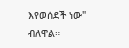እየወሰደች ነው" ብለዋል።